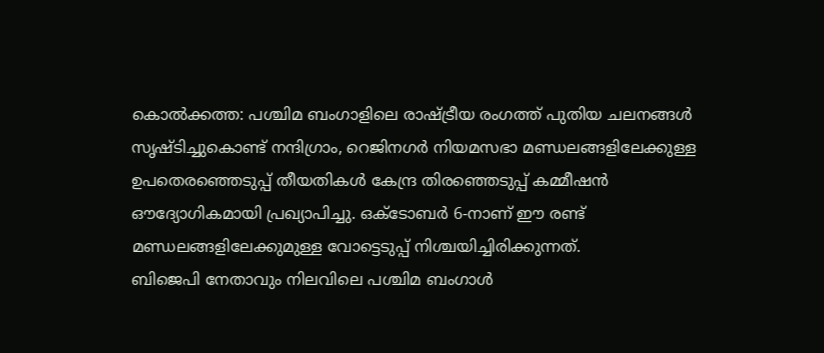കൊൽക്കത്ത: പശ്ചിമ ബംഗാളിലെ രാഷ്ട്രീയ രംഗത്ത് പുതിയ ചലനങ്ങൾ സൃഷ്ടിച്ചുകൊണ്ട് നന്ദിഗ്രാം, റെജിനഗർ നിയമസഭാ മണ്ഡലങ്ങളിലേക്കുള്ള ഉപതെരഞ്ഞെടുപ്പ് തീയതികൾ കേന്ദ്ര തിരഞ്ഞെടുപ്പ് കമ്മീഷൻ ഔദ്യോഗികമായി പ്രഖ്യാപിച്ചു. ഒക്ടോബർ 6-നാണ് ഈ രണ്ട് മണ്ഡലങ്ങളിലേക്കുമുള്ള വോട്ടെടുപ്പ് നിശ്ചയിച്ചിരിക്കുന്നത്.
ബിജെപി നേതാവും നിലവിലെ പശ്ചിമ ബംഗാൾ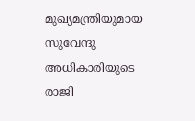മുഖ്യമന്ത്രിയുമായ സുവേന്ദു അധികാരിയുടെ രാജി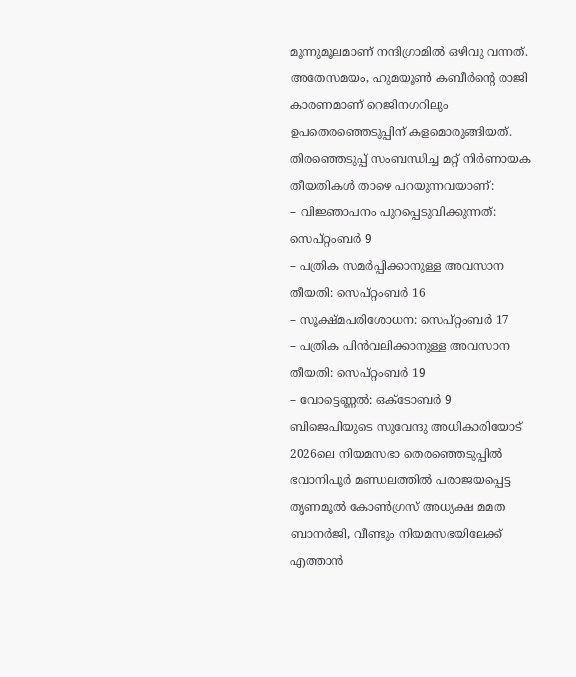മൂന്നുമൂലമാണ് നന്ദിഗ്രാമിൽ ഒഴിവു വന്നത്. അതേസമയം, ഹുമയൂൺ കബീർന്റെ രാജി കാരണമാണ് റെജിനഗറിലും ഉപതെരഞ്ഞെടുപ്പിന് കളമൊരുങ്ങിയത്.
തിരഞ്ഞെടുപ്പ് സംബന്ധിച്ച മറ്റ് നിർണായക തീയതികൾ താഴെ പറയുന്നവയാണ്:
– വിജ്ഞാപനം പുറപ്പെടുവിക്കുന്നത്: സെപ്റ്റംബർ 9
– പത്രിക സമർപ്പിക്കാനുള്ള അവസാന തീയതി: സെപ്റ്റംബർ 16
– സൂക്ഷ്മപരിശോധന: സെപ്റ്റംബർ 17
– പത്രിക പിൻവലിക്കാനുള്ള അവസാന തീയതി: സെപ്റ്റംബർ 19
– വോട്ടെണ്ണൽ: ഒക്ടോബർ 9
ബിജെപിയുടെ സുവേന്ദു അധികാരിയോട് 2026ലെ നിയമസഭാ തെരഞ്ഞെടുപ്പിൽ ഭവാനിപൂർ മണ്ഡലത്തിൽ പരാജയപ്പെട്ട തൃണമൂൽ കോൺഗ്രസ് അധ്യക്ഷ മമത ബാനർജി, വീണ്ടും നിയമസഭയിലേക്ക് എത്താൻ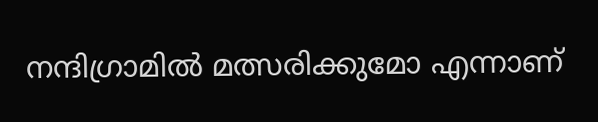നന്ദിഗ്രാമിൽ മത്സരിക്കുമോ എന്നാണ്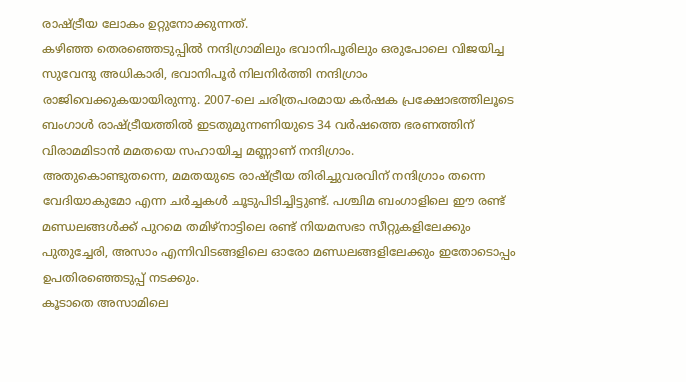രാഷ്ട്രീയ ലോകം ഉറ്റുനോക്കുന്നത്.
കഴിഞ്ഞ തെരഞ്ഞെടുപ്പിൽ നന്ദിഗ്രാമിലും ഭവാനിപൂരിലും ഒരുപോലെ വിജയിച്ച സുവേന്ദു അധികാരി, ഭവാനിപൂർ നിലനിർത്തി നന്ദിഗ്രാം രാജിവെക്കുകയായിരുന്നു. 2007-ലെ ചരിത്രപരമായ കർഷക പ്രക്ഷോഭത്തിലൂടെ ബംഗാൾ രാഷ്ട്രീയത്തിൽ ഇടതുമുന്നണിയുടെ 34 വർഷത്തെ ഭരണത്തിന് വിരാമമിടാൻ മമതയെ സഹായിച്ച മണ്ണാണ് നന്ദിഗ്രാം.
അതുകൊണ്ടുതന്നെ, മമതയുടെ രാഷ്ട്രീയ തിരിച്ചുവരവിന് നന്ദിഗ്രാം തന്നെ വേദിയാകുമോ എന്ന ചർച്ചകൾ ചൂടുപിടിച്ചിട്ടുണ്ട്. പശ്ചിമ ബംഗാളിലെ ഈ രണ്ട് മണ്ഡലങ്ങൾക്ക് പുറമെ തമിഴ്നാട്ടിലെ രണ്ട് നിയമസഭാ സീറ്റുകളിലേക്കും പുതുച്ചേരി, അസാം എന്നിവിടങ്ങളിലെ ഓരോ മണ്ഡലങ്ങളിലേക്കും ഇതോടൊപ്പം ഉപതിരഞ്ഞെടുപ്പ് നടക്കും.
കൂടാതെ അസാമിലെ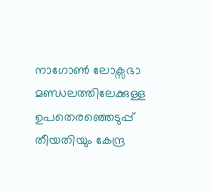നാഗോൺ ലോക്സഭാ മണ്ഡലത്തിലേക്കുള്ള ഉപതെരഞ്ഞെടുപ്പ് തീയതിയും കേന്ദ്ര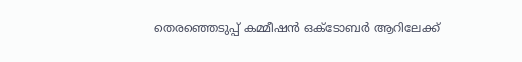തെരഞ്ഞെടുപ്പ് കമ്മീഷൻ ഒക്ടോബർ ആറിലേക്ക്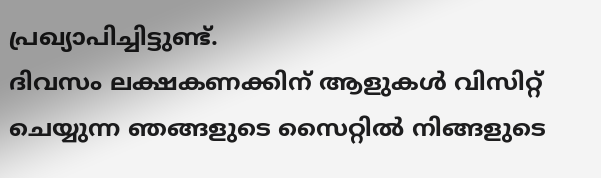പ്രഖ്യാപിച്ചിട്ടുണ്ട്.
ദിവസം ലക്ഷകണക്കിന് ആളുകൾ വിസിറ്റ് ചെയ്യുന്ന ഞങ്ങളുടെ സൈറ്റിൽ നിങ്ങളുടെ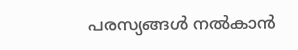പരസ്യങ്ങൾ നൽകാൻ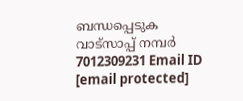ബന്ധപ്പെടുക വാട്സാപ്പ് നമ്പർ 7012309231 Email ID [email protected]